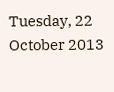Tuesday, 22 October 2013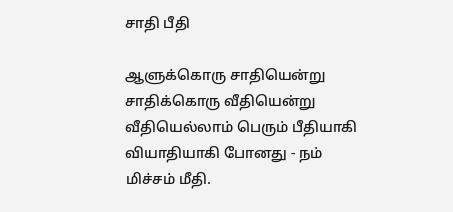சாதி பீதி

ஆளுக்கொரு சாதியென்று
சாதிக்கொரு வீதியென்று
வீதியெல்லாம் பெரும் பீதியாகி
வியாதியாகி போனது - நம்
மிச்சம் மீதி.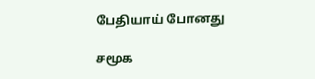பேதியாய் போனது

சமூக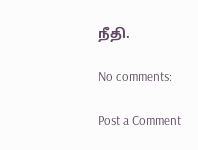நீதி.

No comments:

Post a Comment